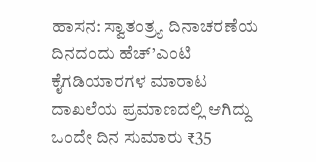ಹಾಸನ: ಸ್ವಾತಂತ್ರ್ಯ ದಿನಾಚರಣೆಯ ದಿನದಂದು ಹೆಚ್’ಎಂಟಿ ಕೈಗಡಿಯಾರಗಳ ಮಾರಾಟ ದಾಖಲೆಯ ಪ್ರಮಾಣದಲ್ಲಿ ಆಗಿದ್ದು ಒಂದೇ ದಿನ ಸುಮಾರು ₹35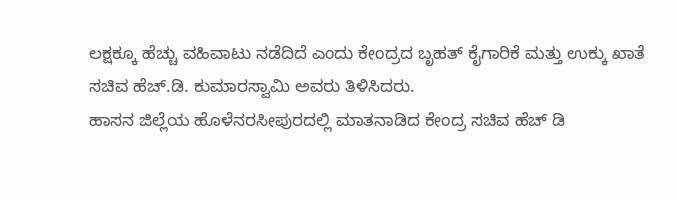ಲಕ್ಷಕ್ಕೂ ಹೆಚ್ಚು ವಹಿವಾಟು ನಡೆದಿದೆ ಎಂದು ಕೇಂದ್ರದ ಬೃಹತ್ ಕೈಗಾರಿಕೆ ಮತ್ತು ಉಕ್ಕು ಖಾತೆ ಸಚಿವ ಹೆಚ್.ಡಿ. ಕುಮಾರಸ್ವಾಮಿ ಅವರು ತಿಳಿಸಿದರು.
ಹಾಸನ ಜಿಲ್ಲೆಯ ಹೊಳೆನರಸೀಪುರದಲ್ಲಿ ಮಾತನಾಡಿದ ಕೇಂದ್ರ ಸಚಿವ ಹೆಚ್ ಡಿ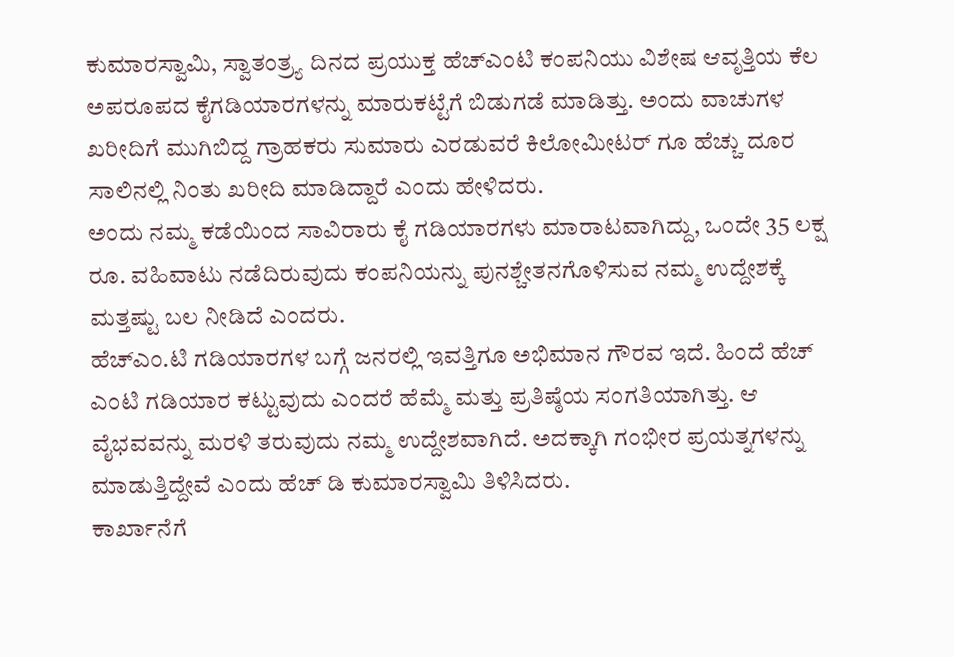ಕುಮಾರಸ್ವಾಮಿ, ಸ್ವಾತಂತ್ರ್ಯ ದಿನದ ಪ್ರಯುಕ್ತ ಹೆಚ್ಎಂಟಿ ಕಂಪನಿಯು ವಿಶೇಷ ಆವೃತ್ತಿಯ ಕೆಲ ಅಪರೂಪದ ಕೈಗಡಿಯಾರಗಳನ್ನು ಮಾರುಕಟ್ಟೆಗೆ ಬಿಡುಗಡೆ ಮಾಡಿತ್ತು. ಅಂದು ವಾಚುಗಳ ಖರೀದಿಗೆ ಮುಗಿಬಿದ್ದ ಗ್ರಾಹಕರು ಸುಮಾರು ಎರಡುವರೆ ಕಿಲೋಮೀಟರ್ ಗೂ ಹೆಚ್ಚು ದೂರ ಸಾಲಿನಲ್ಲಿ ನಿಂತು ಖರೀದಿ ಮಾಡಿದ್ದಾರೆ ಎಂದು ಹೇಳಿದರು.
ಅಂದು ನಮ್ಮ ಕಡೆಯಿಂದ ಸಾವಿರಾರು ಕೈ ಗಡಿಯಾರಗಳು ಮಾರಾಟವಾಗಿದ್ದು, ಒಂದೇ 35 ಲಕ್ಷ ರೂ. ವಹಿವಾಟು ನಡೆದಿರುವುದು ಕಂಪನಿಯನ್ನು ಪುನಶ್ಚೇತನಗೊಳಿಸುವ ನಮ್ಮ ಉದ್ದೇಶಕ್ಕೆ ಮತ್ತಷ್ಟು ಬಲ ನೀಡಿದೆ ಎಂದರು.
ಹೆಚ್ಎಂ.ಟಿ ಗಡಿಯಾರಗಳ ಬಗ್ಗೆ ಜನರಲ್ಲಿ ಇವತ್ತಿಗೂ ಅಭಿಮಾನ ಗೌರವ ಇದೆ. ಹಿಂದೆ ಹೆಚ್ ಎಂಟಿ ಗಡಿಯಾರ ಕಟ್ಟುವುದು ಎಂದರೆ ಹೆಮ್ಮೆ ಮತ್ತು ಪ್ರತಿಷ್ಠೆಯ ಸಂಗತಿಯಾಗಿತ್ತು. ಆ ವೈಭವವನ್ನು ಮರಳಿ ತರುವುದು ನಮ್ಮ ಉದ್ದೇಶವಾಗಿದೆ. ಅದಕ್ಕಾಗಿ ಗಂಭೀರ ಪ್ರಯತ್ನಗಳನ್ನು ಮಾಡುತ್ತಿದ್ದೇವೆ ಎಂದು ಹೆಚ್ ಡಿ ಕುಮಾರಸ್ವಾಮಿ ತಿಳಿಸಿದರು.
ಕಾರ್ಖಾನೆಗೆ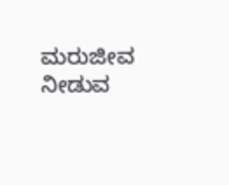ಮರುಜೀವ ನೀಡುವ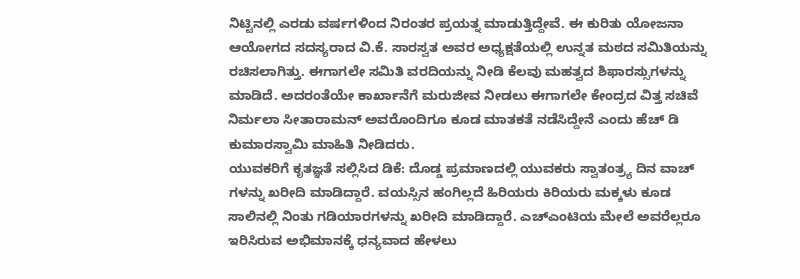ನಿಟ್ಟಿನಲ್ಲಿ ಎರಡು ವರ್ಷಗಳಿಂದ ನಿರಂತರ ಪ್ರಯತ್ನ ಮಾಡುತ್ತಿದ್ದೇವೆ. ಈ ಕುರಿತು ಯೋಜನಾ ಆಯೋಗದ ಸದಸ್ಯರಾದ ವಿ.ಕೆ. ಸಾರಸ್ವತ ಅವರ ಅಧ್ಯಕ್ಷತೆಯಲ್ಲಿ ಉನ್ನತ ಮಠದ ಸಮಿತಿಯನ್ನು ರಚಿಸಲಾಗಿತ್ತು. ಈಗಾಗಲೇ ಸಮಿತಿ ವರದಿಯನ್ನು ನೀಡಿ ಕೆಲವು ಮಹತ್ವದ ಶಿಫಾರಸ್ಸುಗಳನ್ನು ಮಾಡಿದೆ. ಅದರಂತೆಯೇ ಕಾರ್ಖಾನೆಗೆ ಮರುಜೀವ ನೀಡಲು ಈಗಾಗಲೇ ಕೇಂದ್ರದ ವಿತ್ತ ಸಚಿವೆ ನಿರ್ಮಲಾ ಸೀತಾರಾಮನ್ ಅವರೊಂದಿಗೂ ಕೂಡ ಮಾತಕತೆ ನಡೆಸಿದ್ದೇನೆ ಎಂದು ಹೆಚ್ ಡಿ ಕುಮಾರಸ್ವಾಮಿ ಮಾಹಿತಿ ನೀಡಿದರು.
ಯುವಕರಿಗೆ ಕೃತಜ್ಞತೆ ಸಲ್ಲಿಸಿದ ಡಿಕೆ: ದೊಡ್ಡ ಪ್ರಮಾಣದಲ್ಲಿ ಯುವಕರು ಸ್ವಾತಂತ್ರ್ಯ ದಿನ ವಾಚ್ ಗಳನ್ನು ಖರೀದಿ ಮಾಡಿದ್ದಾರೆ. ವಯಸ್ಸಿನ ಹಂಗಿಲ್ಲದೆ ಹಿರಿಯರು ಕಿರಿಯರು ಮಕ್ಕಳು ಕೂಡ ಸಾಲಿನಲ್ಲಿ ನಿಂತು ಗಡಿಯಾರಗಳನ್ನು ಖರೀದಿ ಮಾಡಿದ್ದಾರೆ. ಎಚ್ಎಂಟಿಯ ಮೇಲೆ ಅವರೆಲ್ಲರೂ ಇರಿಸಿರುವ ಅಭಿಮಾನಕ್ಕೆ ಧನ್ಯವಾದ ಹೇಳಲು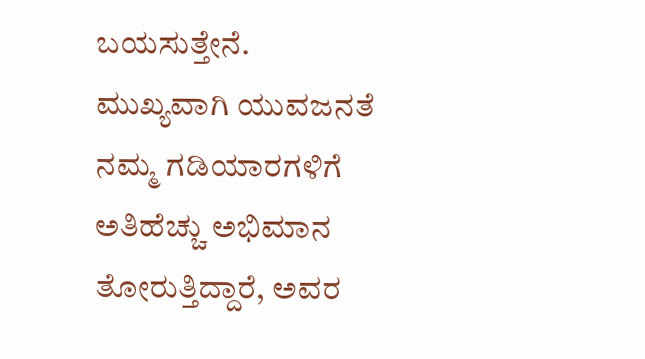ಬಯಸುತ್ತೇನೆ.
ಮುಖ್ಯವಾಗಿ ಯುವಜನತೆ ನಮ್ಮ ಗಡಿಯಾರಗಳಿಗೆ ಅತಿಹೆಚ್ಚು ಅಭಿಮಾನ ತೋರುತ್ತಿದ್ದಾರೆ, ಅವರ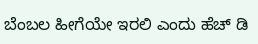ಬೆಂಬಲ ಹೀಗೆಯೇ ಇರಲಿ ಎಂದು ಹೆಚ್ ಡಿ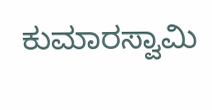ಕುಮಾರಸ್ವಾಮಿ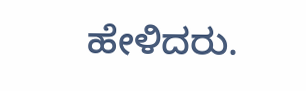ಹೇಳಿದರು.